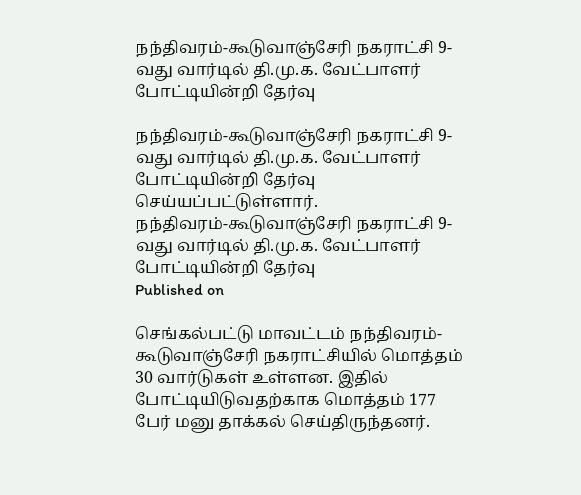நந்திவரம்-கூடுவாஞ்சேரி நகராட்சி 9-வது வார்டில் தி.மு.க. வேட்பாளர் போட்டியின்றி தேர்வு

நந்திவரம்-கூடுவாஞ்சேரி நகராட்சி 9-வது வார்டில் தி.மு.க. வேட்பாளர் போட்டியின்றி தேர்வு செய்யப்பட்டுள்ளார்.
நந்திவரம்-கூடுவாஞ்சேரி நகராட்சி 9-வது வார்டில் தி.மு.க. வேட்பாளர் போட்டியின்றி தேர்வு
Published on

செங்கல்பட்டு மாவட்டம் நந்திவரம்-கூடுவாஞ்சேரி நகராட்சியில் மொத்தம் 30 வார்டுகள் உள்ளன. இதில் போட்டியிடுவதற்காக மொத்தம் 177 பேர் மனு தாக்கல் செய்திருந்தனர்.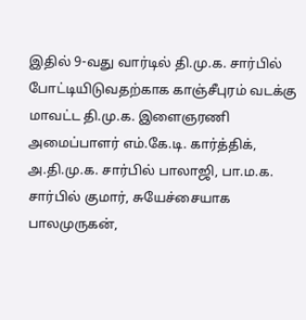இதில் 9-வது வார்டில் தி.மு.க. சார்பில் போட்டியிடுவதற்காக காஞ்சீபுரம் வடக்கு மாவட்ட தி.மு.க. இளைஞரணி அமைப்பாளர் எம்.கே.டி. கார்த்திக், அ.தி.மு.க. சார்பில் பாலாஜி, பா.ம.க. சார்பில் குமார், சுயேச்சையாக பாலமுருகன்,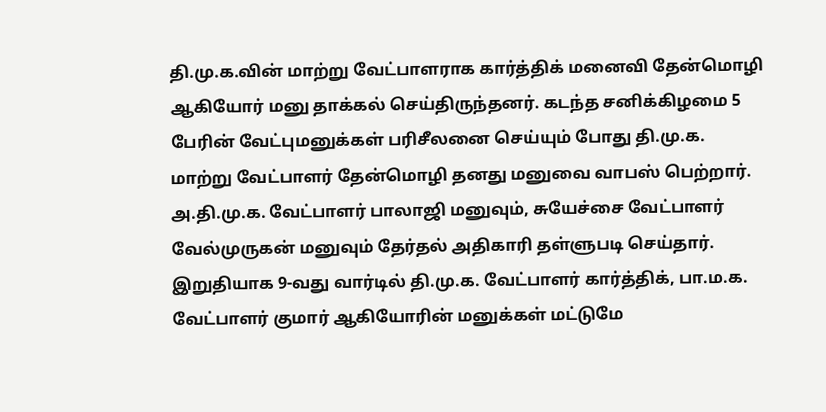தி.மு.க.வின் மாற்று வேட்பாளராக கார்த்திக் மனைவி தேன்மொழி ஆகியோர் மனு தாக்கல் செய்திருந்தனர். கடந்த சனிக்கிழமை 5 பேரின் வேட்புமனுக்கள் பரிசீலனை செய்யும் போது தி.மு.க. மாற்று வேட்பாளர் தேன்மொழி தனது மனுவை வாபஸ் பெற்றார். அ.தி.மு.க. வேட்பாளர் பாலாஜி மனுவும், சுயேச்சை வேட்பாளர் வேல்முருகன் மனுவும் தேர்தல் அதிகாரி தள்ளுபடி செய்தார். இறுதியாக 9-வது வார்டில் தி.மு.க. வேட்பாளர் கார்த்திக், பா.ம.க. வேட்பாளர் குமார் ஆகியோரின் மனுக்கள் மட்டுமே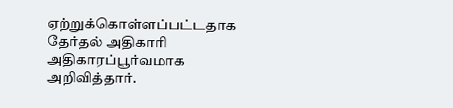ஏற்றுக்கொள்ளப்பட்டதாக தேர்தல் அதிகாரி அதிகாரப்பூர்வமாக அறிவித்தார்.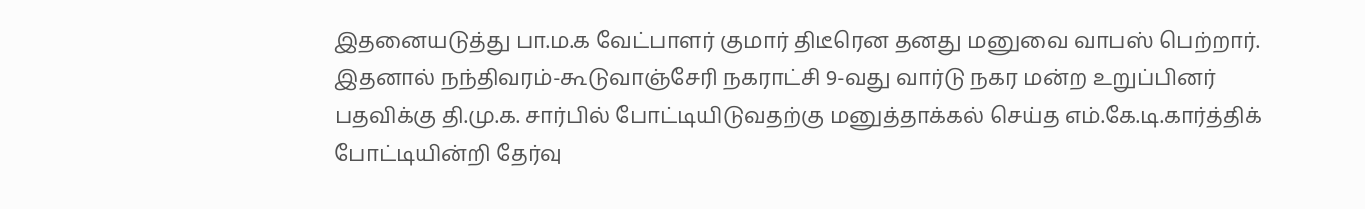இதனையடுத்து பா.ம.க வேட்பாளர் குமார் திடீரென தனது மனுவை வாபஸ் பெற்றார். இதனால் நந்திவரம்-கூடுவாஞ்சேரி நகராட்சி 9-வது வார்டு நகர மன்ற உறுப்பினர் பதவிக்கு தி.மு.க. சார்பில் போட்டியிடுவதற்கு மனுத்தாக்கல் செய்த எம்.கே.டி.கார்த்திக் போட்டியின்றி தேர்வு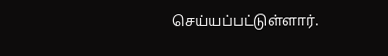செய்யப்பட்டுள்ளார்.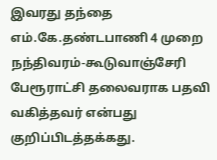இவரது தந்தை எம்.கே.தண்டபாணி 4 முறை நந்திவரம்-கூடுவாஞ்சேரி பேரூராட்சி தலைவராக பதவி வகித்தவர் என்பது குறிப்பிடத்தக்கது.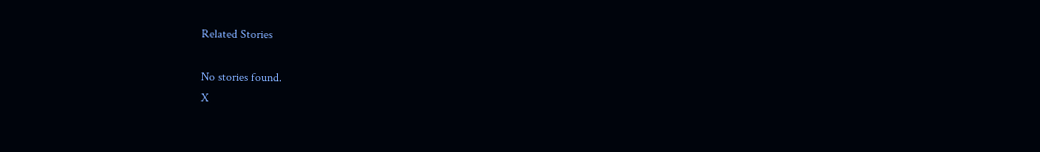Related Stories

No stories found.
X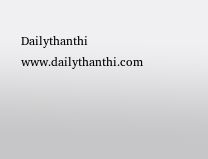Dailythanthi
www.dailythanthi.com